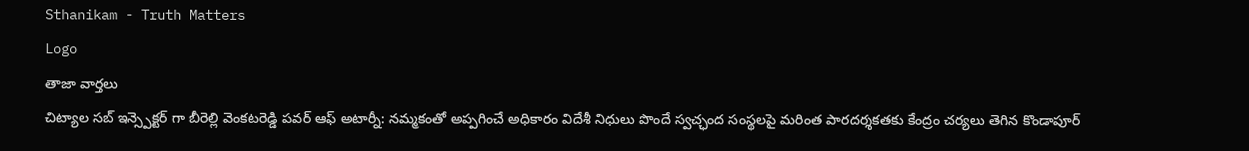Sthanikam - Truth Matters
Logo
తాజా వార్తలు
చిట్యాల సబ్ ఇన్స్పెక్టర్ గా బీరెల్లి వెంకటరెడ్డి పవర్ ఆఫ్ అటార్నీ: నమ్మకంతో అప్పగించే అధికారం విదేశీ నిధులు పొందే స్వచ్ఛంద సంస్థలపై మరింత పారదర్శకతకు కేంద్రం చర్యలు తెగిన కొండాపూర్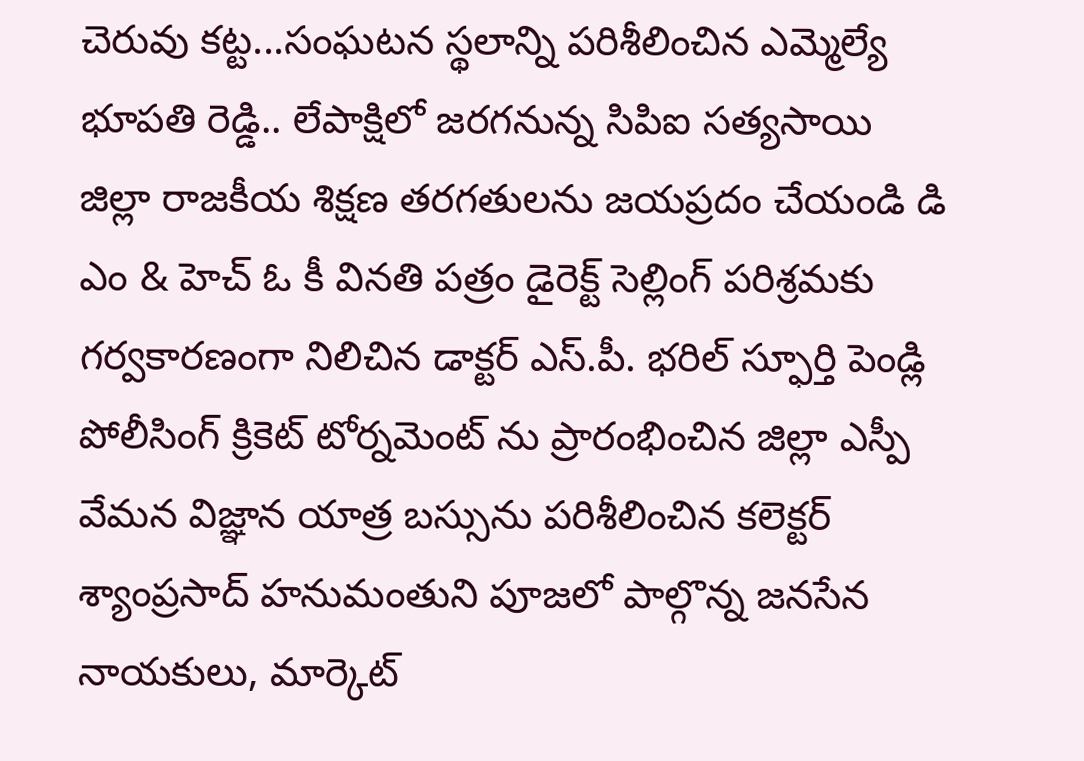చెరువు కట్ట...సంఘటన స్థలాన్ని పరిశీలించిన ఎమ్మెల్యే భూపతి రెడ్డి.. లేపాక్షిలో జరగనున్న సిపిఐ సత్యసాయి జిల్లా రాజకీయ శిక్షణ తరగతులను జయప్రదం చేయండి డి ఎం & హెచ్ ఓ కీ వినతి పత్రం డైరెక్ట్ సెల్లింగ్ పరిశ్రమకు గర్వకారణంగా నిలిచిన డాక్టర్ ఎస్.పీ. భరిల్ స్ఫూర్తి పెండ్లి పోలీసింగ్ క్రికెట్ టోర్నమెంట్ ను ప్రారంభించిన జిల్లా ఎస్పీ వేమన విజ్ఞాన యాత్ర బస్సును పరిశీలించిన కలెక్టర్ శ్యాంప్రసాద్ హనుమంతుని పూజలో పాల్గొన్న జనసేన నాయకులు, మార్కెట్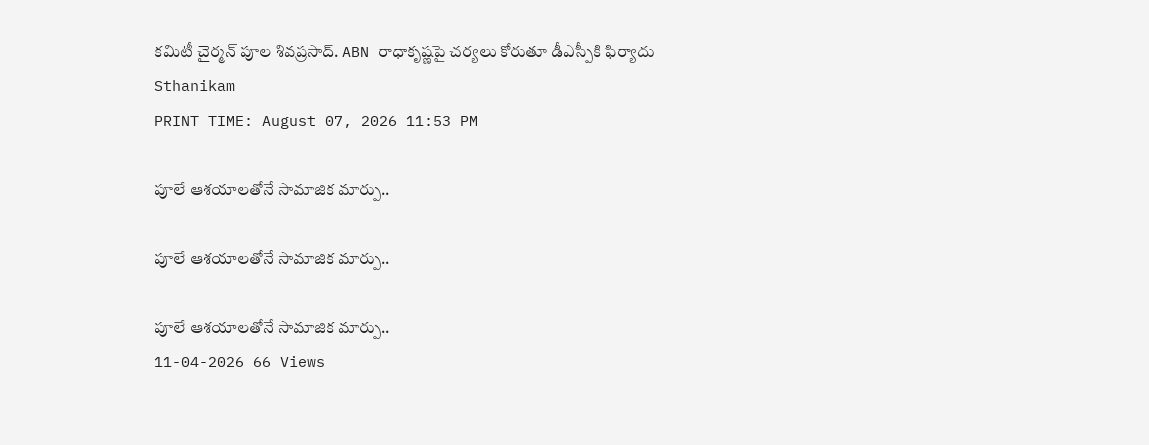కమిటీ చైర్మన్ పూల శివప్రసాద్. ABN రాధాకృష్ణపై చర్యలు కోరుతూ డీఎస్పీకి ఫిర్యాదు
Sthanikam
PRINT TIME: August 07, 2026 11:53 PM

పూలే ఆశయాలతోనే సామాజిక మార్పు..

పూలే ఆశయాలతోనే సామాజిక మార్పు..

పూలే ఆశయాలతోనే సామాజిక మార్పు..
11-04-2026 66 Views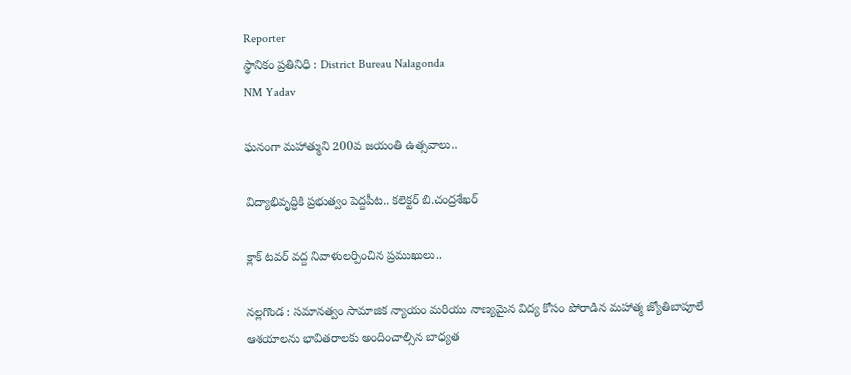Reporter
స్థానికం ప్రతినిధి : District Bureau Nalagonda
NM Yadav

ఘనంగా మహాత్ముని 200వ జయంతి ఉత్సవాలు..

విద్యాభివృద్ధికి ప్రభుత్వం పెద్దపీట.. కలెక్టర్ బి.చంద్రశేఖర్

క్లాక్ టవర్ వద్ద నివాళులర్పించిన ప్రముఖులు..

నల్లగొండ : సమానత్వం సామాజిక న్యాయం మరియు నాణ్యమైన విద్య కోసం పోరాడిన మహాత్మ జ్యోతిబాపూలే ఆశయాలను భావితరాలకు అందించాల్సిన బాధ్యత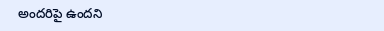అందరిపై ఉందని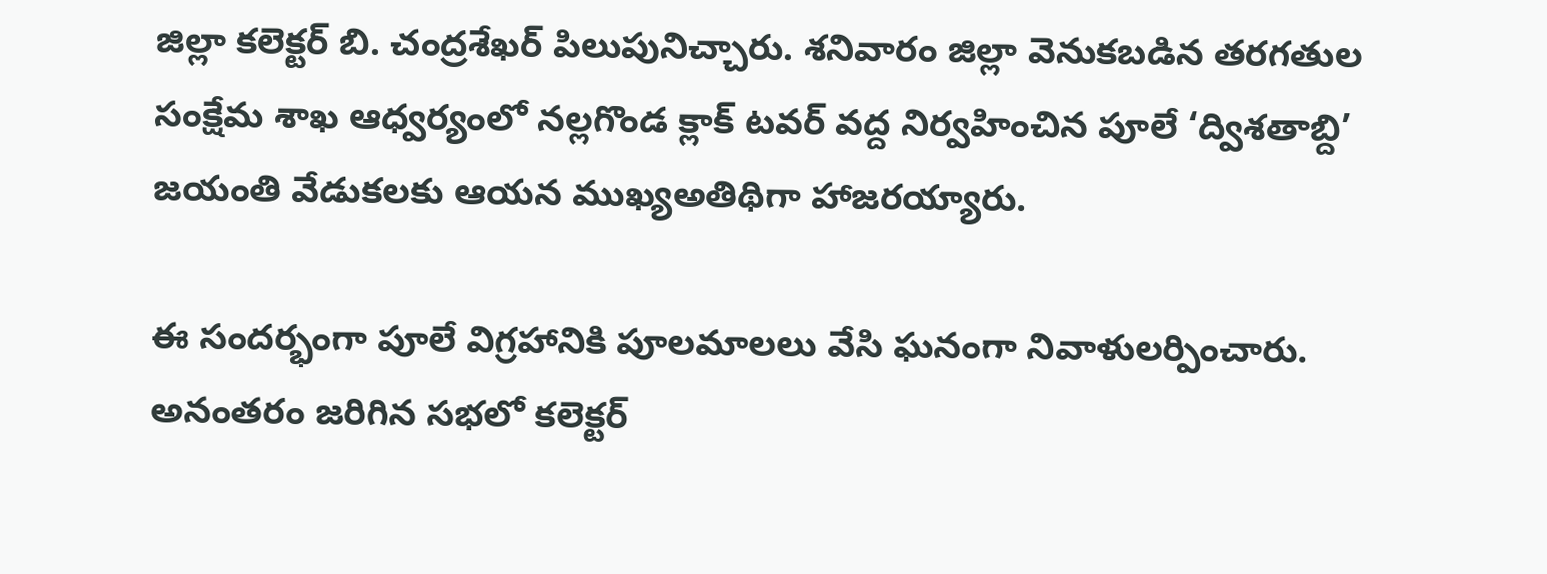జిల్లా కలెక్టర్ బి. చంద్రశేఖర్ పిలుపునిచ్చారు. శనివారం జిల్లా వెనుకబడిన తరగతుల సంక్షేమ శాఖ ఆధ్వర్యంలో నల్లగొండ క్లాక్ టవర్ వద్ద నిర్వహించిన పూలే ‘ద్విశతాబ్ది’ జయంతి వేడుకలకు ఆయన ముఖ్యఅతిథిగా హాజరయ్యారు.

ఈ సందర్భంగా పూలే విగ్రహానికి పూలమాలలు వేసి ఘనంగా నివాళులర్పించారు. అనంతరం జరిగిన సభలో కలెక్టర్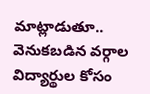మాట్లాడుతూ.. వెనుకబడిన వర్గాల విద్యార్థుల కోసం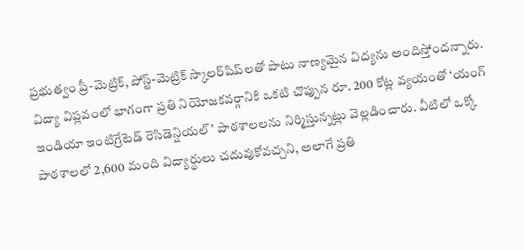ప్రభుత్వం ప్రీ-మెట్రిక్, పోస్ట్-మెట్రిక్ స్కాలర్‌షిప్‌లతో పాటు నాణ్యమైన విద్యను అందిస్తోందన్నారు. విద్యా విప్లవంలో భాగంగా ప్రతి నియోజకవర్గానికి ఒకటి చొప్పున రూ. 200 కోట్ల వ్యయంతో ‘యంగ్ ఇండియా ఇంటిగ్రేటెడ్ రెసిడెన్షియల్’ పాఠశాలలను నిర్మిస్తున్నట్లు వెల్లడించారు. వీటిలో ఒక్కో పాఠశాలలో 2,600 మంది విద్యార్థులు చదువుకోవచ్చని, అలాగే ప్రతి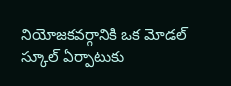నియోజకవర్గానికి ఒక మోడల్ స్కూల్ ఏర్పాటుకు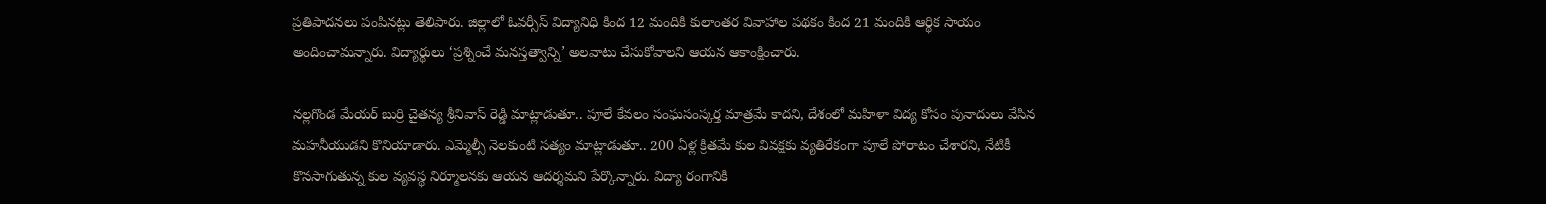ప్రతిపాదనలు పంపినట్లు తెలిపారు. జిల్లాలో ఓవర్సీస్ విద్యానిధి కింద 12 మందికి కులాంతర వివాహాల పథకం కింద 21 మందికి ఆర్థిక సాయం అందించామన్నారు. విద్యార్థులు ‘ప్రశ్నించే మనస్తత్వాన్ని’ అలవాటు చేసుకోవాలని ఆయన ఆకాంక్షించారు.

నల్లగొండ మేయర్ బుర్రి చైతన్య శ్రీనివాస్ రెడ్డి మాట్లాడుతూ.. పూలే కేవలం సంఘసంస్కర్త మాత్రమే కాదని, దేశంలో మహిళా విద్య కోసం పునాదులు వేసిన మహనీయుడని కొనియాడారు. ఎమ్మెల్సీ నెలకుంటి సత్యం మాట్లాడుతూ.. 200 ఏళ్ల క్రితమే కుల వివక్షకు వ్యతిరేకంగా పూలే పోరాటం చేశారని, నేటికీ కొనసాగుతున్న కుల వ్యవస్థ నిర్మూలనకు ఆయన ఆదర్శమని పేర్కొన్నారు. విద్యా రంగానికి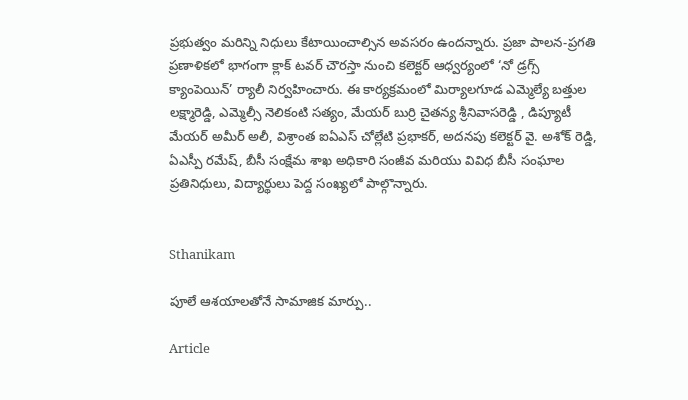ప్రభుత్వం మరిన్ని నిధులు కేటాయించాల్సిన అవసరం ఉందన్నారు. ప్రజా పాలన-ప్రగతి ప్రణాళికలో భాగంగా క్లాక్ టవర్ చౌరస్తా నుంచి కలెక్టర్ ఆధ్వర్యంలో ‘నో డ్రగ్స్ క్యాంపెయిన్’ ర్యాలీ నిర్వహించారు. ఈ కార్యక్రమంలో మిర్యాలగూడ ఎమ్మెల్యే బత్తుల లక్ష్మారెడ్డి, ఎమ్మెల్సీ నెలికంటి సత్యం, మేయర్ బుర్రి చైతన్య శ్రీనివాసరెడ్డి , డిప్యూటీ మేయర్ అమీర్ అలీ, విశ్రాంత ఐఏఎస్ చోల్లేటి ప్రభాకర్, అదనపు కలెక్టర్ వై. అశోక్ రెడ్డి, ఏఎస్పీ రమేష్, బీసీ సంక్షేమ శాఖ అధికారి సంజీవ మరియు వివిధ బీసీ సంఘాల ప్రతినిధులు, విద్యార్థులు పెద్ద సంఖ్యలో పాల్గొన్నారు.


Sthanikam

పూలే ఆశయాలతోనే సామాజిక మార్పు..

Article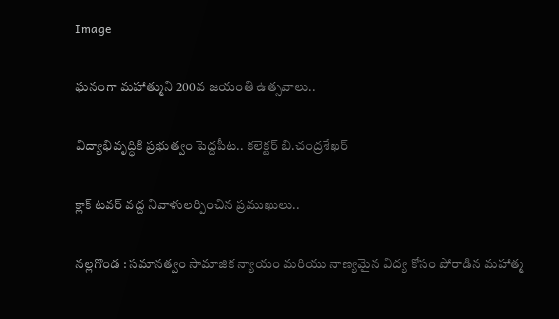Image

ఘనంగా మహాత్ముని 200వ జయంతి ఉత్సవాలు..

విద్యాభివృద్ధికి ప్రభుత్వం పెద్దపీట.. కలెక్టర్ బి.చంద్రశేఖర్

క్లాక్ టవర్ వద్ద నివాళులర్పించిన ప్రముఖులు..

నల్లగొండ : సమానత్వం సామాజిక న్యాయం మరియు నాణ్యమైన విద్య కోసం పోరాడిన మహాత్మ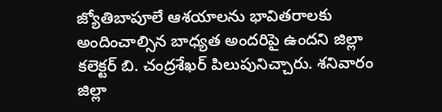జ్యోతిబాపూలే ఆశయాలను భావితరాలకు అందించాల్సిన బాధ్యత అందరిపై ఉందని జిల్లా కలెక్టర్ బి. చంద్రశేఖర్ పిలుపునిచ్చారు. శనివారం జిల్లా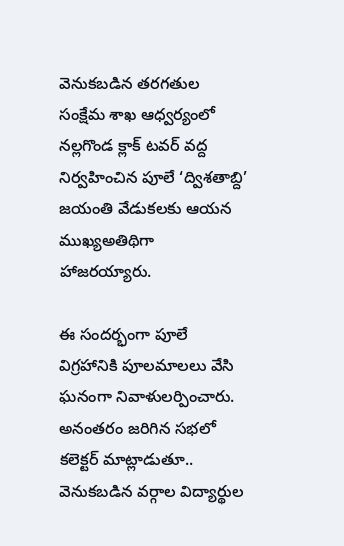వెనుకబడిన తరగతుల సంక్షేమ శాఖ ఆధ్వర్యంలో నల్లగొండ క్లాక్ టవర్ వద్ద నిర్వహించిన పూలే ‘ద్విశతాబ్ది’ జయంతి వేడుకలకు ఆయన ముఖ్యఅతిథిగా హాజరయ్యారు.

ఈ సందర్భంగా పూలే విగ్రహానికి పూలమాలలు వేసి ఘనంగా నివాళులర్పించారు. అనంతరం జరిగిన సభలో కలెక్టర్ మాట్లాడుతూ.. వెనుకబడిన వర్గాల విద్యార్థుల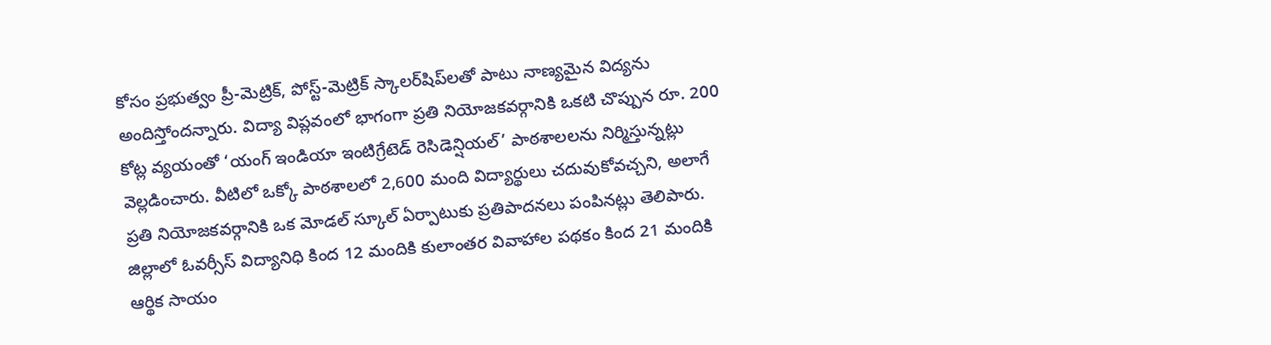కోసం ప్రభుత్వం ప్రీ-మెట్రిక్, పోస్ట్-మెట్రిక్ స్కాలర్‌షిప్‌లతో పాటు నాణ్యమైన విద్యను అందిస్తోందన్నారు. విద్యా విప్లవంలో భాగంగా ప్రతి నియోజకవర్గానికి ఒకటి చొప్పున రూ. 200 కోట్ల వ్యయంతో ‘యంగ్ ఇండియా ఇంటిగ్రేటెడ్ రెసిడెన్షియల్’ పాఠశాలలను నిర్మిస్తున్నట్లు వెల్లడించారు. వీటిలో ఒక్కో పాఠశాలలో 2,600 మంది విద్యార్థులు చదువుకోవచ్చని, అలాగే ప్రతి నియోజకవర్గానికి ఒక మోడల్ స్కూల్ ఏర్పాటుకు ప్రతిపాదనలు పంపినట్లు తెలిపారు. జిల్లాలో ఓవర్సీస్ విద్యానిధి కింద 12 మందికి కులాంతర వివాహాల పథకం కింద 21 మందికి ఆర్థిక సాయం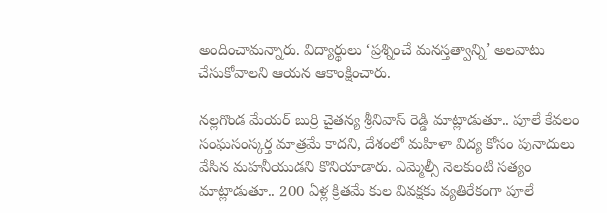అందించామన్నారు. విద్యార్థులు ‘ప్రశ్నించే మనస్తత్వాన్ని’ అలవాటు చేసుకోవాలని ఆయన ఆకాంక్షించారు.

నల్లగొండ మేయర్ బుర్రి చైతన్య శ్రీనివాస్ రెడ్డి మాట్లాడుతూ.. పూలే కేవలం సంఘసంస్కర్త మాత్రమే కాదని, దేశంలో మహిళా విద్య కోసం పునాదులు వేసిన మహనీయుడని కొనియాడారు. ఎమ్మెల్సీ నెలకుంటి సత్యం మాట్లాడుతూ.. 200 ఏళ్ల క్రితమే కుల వివక్షకు వ్యతిరేకంగా పూలే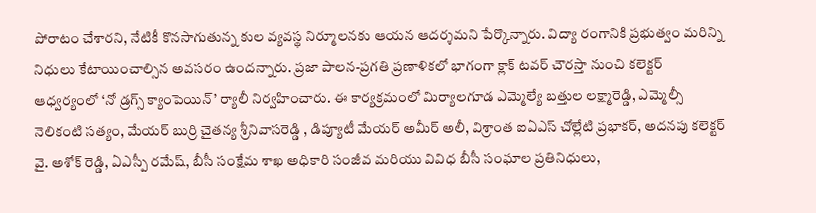పోరాటం చేశారని, నేటికీ కొనసాగుతున్న కుల వ్యవస్థ నిర్మూలనకు ఆయన ఆదర్శమని పేర్కొన్నారు. విద్యా రంగానికి ప్రభుత్వం మరిన్ని నిధులు కేటాయించాల్సిన అవసరం ఉందన్నారు. ప్రజా పాలన-ప్రగతి ప్రణాళికలో భాగంగా క్లాక్ టవర్ చౌరస్తా నుంచి కలెక్టర్ ఆధ్వర్యంలో ‘నో డ్రగ్స్ క్యాంపెయిన్’ ర్యాలీ నిర్వహించారు. ఈ కార్యక్రమంలో మిర్యాలగూడ ఎమ్మెల్యే బత్తుల లక్ష్మారెడ్డి, ఎమ్మెల్సీ నెలికంటి సత్యం, మేయర్ బుర్రి చైతన్య శ్రీనివాసరెడ్డి , డిప్యూటీ మేయర్ అమీర్ అలీ, విశ్రాంత ఐఏఎస్ చోల్లేటి ప్రభాకర్, అదనపు కలెక్టర్ వై. అశోక్ రెడ్డి, ఏఎస్పీ రమేష్, బీసీ సంక్షేమ శాఖ అధికారి సంజీవ మరియు వివిధ బీసీ సంఘాల ప్రతినిధులు,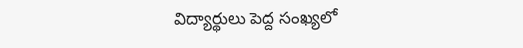విద్యార్థులు పెద్ద సంఖ్యలో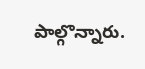పాల్గొన్నారు.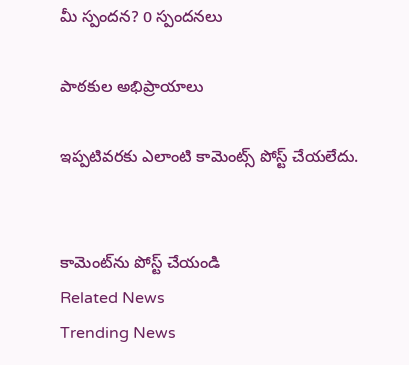మీ స్పందన? 0 స్పందనలు

పాఠకుల అభిప్రాయాలు

ఇప్పటివరకు ఎలాంటి కామెంట్స్ పోస్ట్ చేయలేదు.


కామెంట్‌ను పోస్ట్ చేయండి
Related News
Trending News